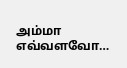அம்மா எவ்வளவோ…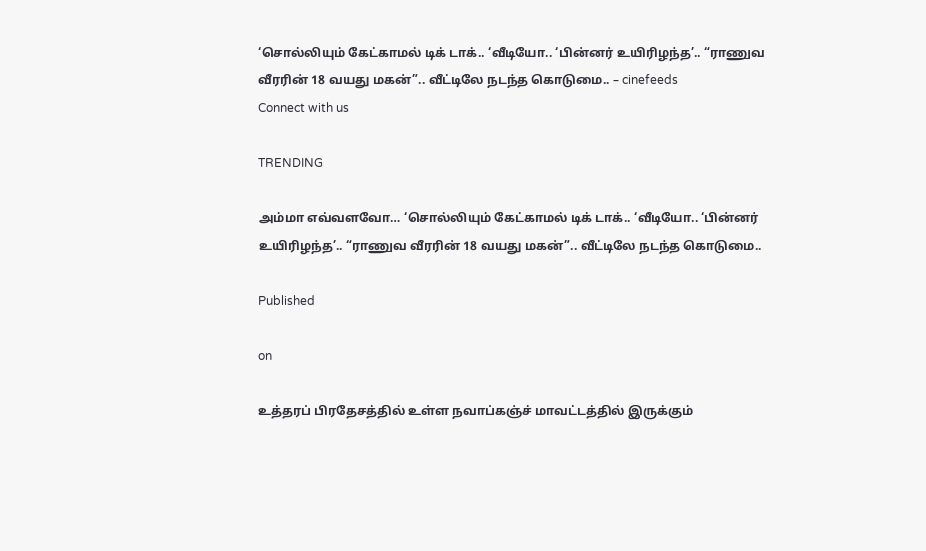‘சொல்லியும் கேட்காமல் டிக் டாக்.. ‘வீடியோ.. ‘பின்னர் உயிரிழந்த’.. “ராணுவ வீரரின் 18 வயது மகன்”.. வீட்டிலே நடந்த கொடுமை.. – cinefeeds
Connect with us

TRENDING

அம்மா எவ்வளவோ… ‘சொல்லியும் கேட்காமல் டிக் டாக்.. ‘வீடியோ.. ‘பின்னர் உயிரிழந்த’.. “ராணுவ வீரரின் 18 வயது மகன்”.. வீட்டிலே நடந்த கொடுமை..

Published

on

உத்தரப் பிரதேசத்தில் உள்ள நவாப்கஞ்ச் மாவட்டத்தில் இருக்கும்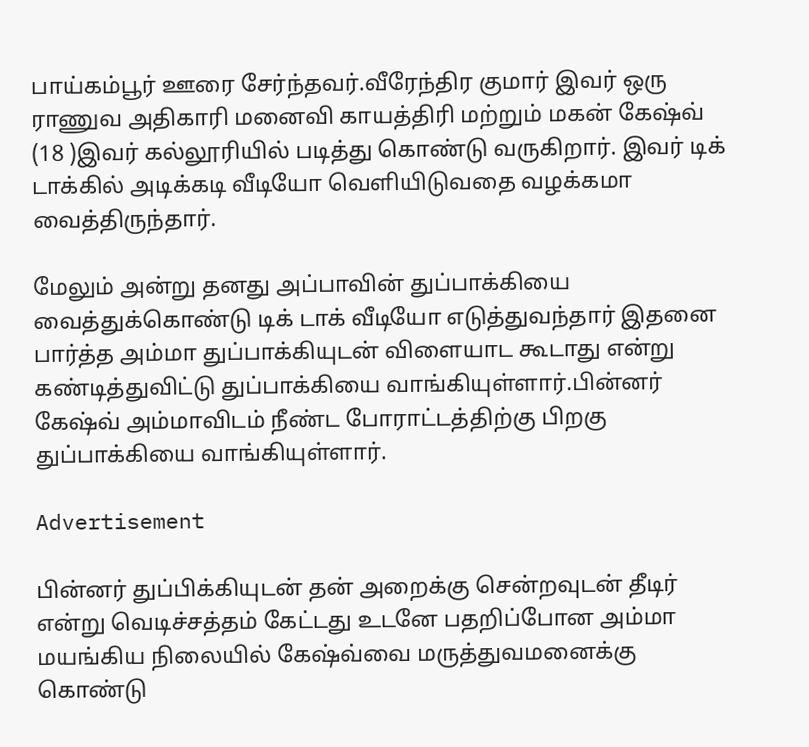பாய்கம்பூர் ஊரை சேர்ந்தவர்.வீரேந்திர குமார் இவர் ஒரு ராணுவ அதிகாரி மனைவி காயத்திரி மற்றும் மகன் கேஷ்வ் (18 )இவர் கல்லூரியில் படித்து கொண்டு வருகிறார். இவர் டிக் டாக்கில் அடிக்கடி வீடியோ வெளியிடுவதை வழக்கமா வைத்திருந்தார்.

மேலும் அன்று தனது அப்பாவின் துப்பாக்கியை வைத்துக்கொண்டு டிக் டாக் வீடியோ எடுத்துவந்தார் இதனை பார்த்த அம்மா துப்பாக்கியுடன் விளையாட கூடாது என்று கண்டித்துவிட்டு துப்பாக்கியை வாங்கியுள்ளார்.பின்னர் கேஷ்வ் அம்மாவிடம் நீண்ட போராட்டத்திற்கு பிறகு துப்பாக்கியை வாங்கியுள்ளார்.

Advertisement

பின்னர் துப்பிக்கியுடன் தன் அறைக்கு சென்றவுடன் தீடிர் என்று வெடிச்சத்தம் கேட்டது உடனே பதறிப்போன அம்மா மயங்கிய நிலையில் கேஷ்வ்வை மருத்துவமனைக்கு கொண்டு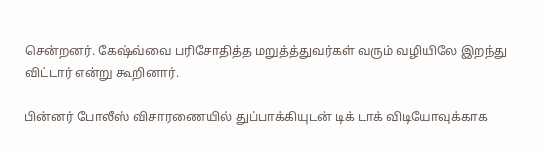சென்றனர். கேஷ்வ்வை பரிசோதித்த மறுத்த்துவர்கள் வரும் வழியிலே இறந்து விட்டார் என்று கூறினார்.

பின்னர் போலீஸ் விசாரணையில் துப்பாக்கியுடன் டிக் டாக் விடியோவுக்காக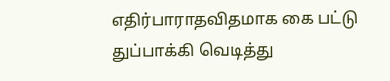எதிர்பாராதவிதமாக கை பட்டு துப்பாக்கி வெடித்து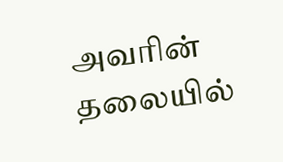அவரின் தலையில்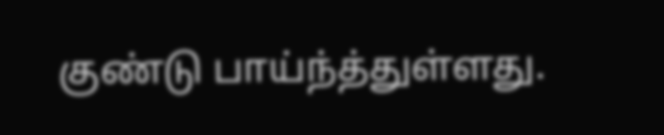குண்டு பாய்ந்த்துள்ளது.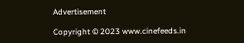Advertisement

Copyright © 2023 www.cinefeeds.in